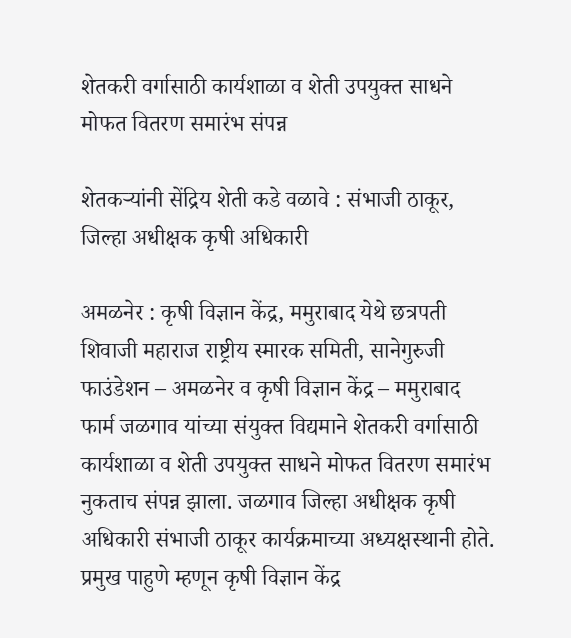शेतकरी वर्गासाठी कार्यशाळा व शेती उपयुक्त साधने मोफत वितरण समारंभ संपन्न

शेतकऱ्यांनी सेंद्रिय शेती कडे वळावे : संभाजी ठाकूर, जिल्हा अधीक्षक कृषी अधिकारी

अमळनेर : कृषी विज्ञान केंद्र, ममुराबाद येथे छत्रपती शिवाजी महाराज राष्ट्रीय स्मारक समिती, सानेगुरुजी फाउंडेशन – अमळनेर व कृषी विज्ञान केंद्र – ममुराबाद फार्म जळगाव यांच्या संयुक्त विद्यमाने शेतकरी वर्गासाठी कार्यशाळा व शेती उपयुक्त साधने मोफत वितरण समारंभ नुकताच संपन्न झाला. जळगाव जिल्हा अधीक्षक कृषी अधिकारी संभाजी ठाकूर कार्यक्रमाच्या अध्यक्षस्थानी होते. प्रमुख पाहुणे म्हणून कृषी विज्ञान केंद्र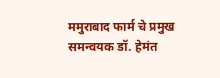ममुराबाद फार्म चे प्रमुख समन्वयक डॉ. हेमंत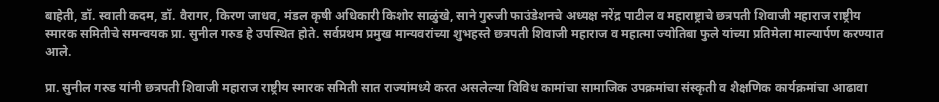बाहेती, डॉ. स्वाती कदम, डॉ. वैरागर, किरण जाधव, मंडल कृषी अधिकारी किशोर साळुंखे, साने गुरुजी फाउंडेशनचे अध्यक्ष नरेंद्र पाटील व महाराष्ट्राचे छत्रपती शिवाजी महाराज राष्ट्रीय स्मारक समितीचे समन्वयक प्रा. सुनील गरुड हे उपस्थित होते. सर्वप्रथम प्रमुख मान्यवरांच्या शुभहस्ते छत्रपती शिवाजी महाराज व महात्मा ज्योतिबा फुले यांच्या प्रतिमेला माल्यार्पण करण्यात आले.

प्रा. सुनील गरुड यांनी छत्रपती शिवाजी महाराज राष्ट्रीय स्मारक समिती सात राज्यांमध्ये करत असलेल्या विविध कामांचा सामाजिक उपक्रमांचा संस्कृती व शैक्षणिक कार्यक्रमांचा आढावा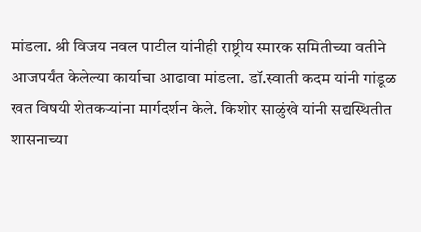मांडला. श्री विजय नवल पाटील यांनीही राष्ट्रीय स्मारक समितीच्या वतीने आजपर्यंत केलेल्या कार्याचा आढावा मांडला. डॉ.स्वाती कदम यांनी गांडूळ खत विषयी शेतकऱ्यांना मार्गदर्शन केले. किशोर साळुंखे यांनी सद्यस्थितीत शासनाच्या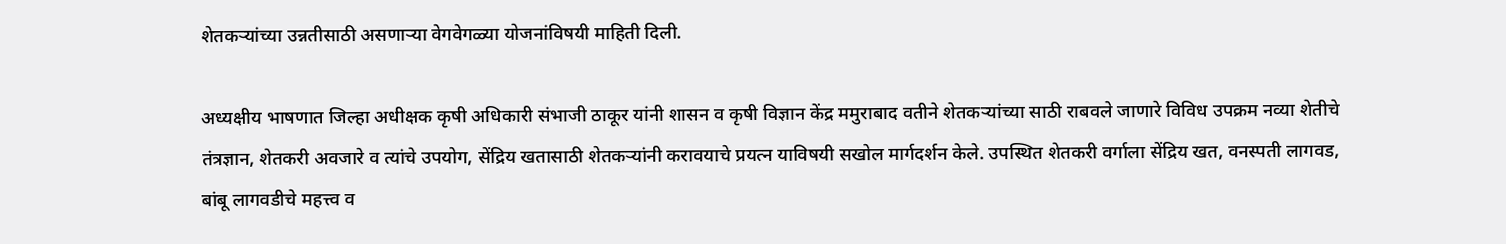शेतकऱ्यांच्या उन्नतीसाठी असणाऱ्या वेगवेगळ्या योजनांविषयी माहिती दिली.

अध्यक्षीय भाषणात जिल्हा अधीक्षक कृषी अधिकारी संभाजी ठाकूर यांनी शासन व कृषी विज्ञान केंद्र ममुराबाद वतीने शेतकऱ्यांच्या साठी राबवले जाणारे विविध उपक्रम नव्या शेतीचे तंत्रज्ञान, शेतकरी अवजारे व त्यांचे उपयोग, सेंद्रिय खतासाठी शेतकऱ्यांनी करावयाचे प्रयत्न याविषयी सखोल मार्गदर्शन केले. उपस्थित शेतकरी वर्गाला सेंद्रिय खत, वनस्पती लागवड, बांबू लागवडीचे महत्त्व व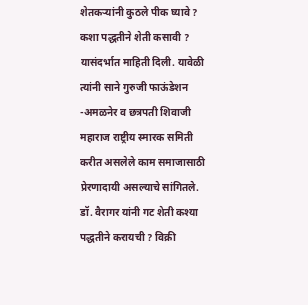शेतकऱ्यांनी कुठले पीक घ्यावे ? कशा पद्धतीने शेती कसावी ? यासंदर्भात माहिती दिली. यावेळी त्यांनी साने गुरुजी फाऊंडेशन -अमळनेर व छत्रपती शिवाजी महाराज राष्ट्रीय स्मारक समिती करीत असलेले काम समाजासाठी प्रेरणादायी असल्याचे सांगितले. डॉ. वैरागर यांनी गट शेती कश्या पद्धतीने करायची ? विक्री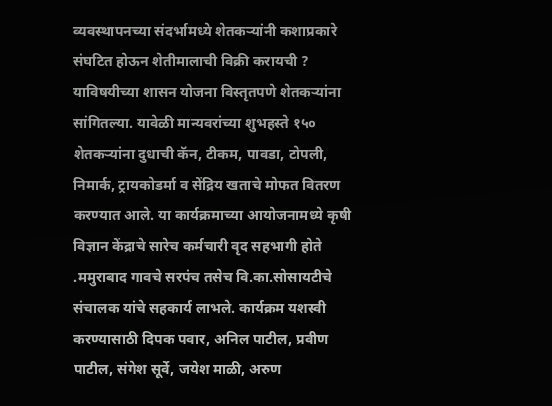व्यवस्थापनच्या संदर्भामध्ये शेतकऱ्यांनी कशाप्रकारे संघटित होऊन शेतीमालाची विक्री करायची ? याविषयीच्या शासन योजना विस्तृतपणे शेतकऱ्यांना सांगितल्या. यावेळी मान्यवरांच्या शुभहस्ते १५० शेतकऱ्यांना दुधाची कॅन, टीकम, पावडा, टोपली, निमार्क, ट्रायकोडर्मा व सेंद्रिय खताचे मोफत वितरण करण्यात आले. या कार्यक्रमाच्या आयोजनामध्ये कृषी विज्ञान केंद्राचे सारेच कर्मचारी वृद सहभागी होते .ममुराबाद गावचे सरपंच तसेच वि.का.सोसायटीचे संचालक यांचे सहकार्य लाभले. कार्यक्रम यशस्वी करण्यासाठी दिपक पवार, अनिल पाटील, प्रवीण पाटील, संगेश सूर्वे, जयेश माळी, अरुण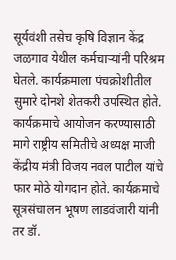सूर्यवंशी तसेच कृषि विज्ञान केंद्र जळगाव येथील कर्मचाऱ्यांनी परिश्रम घेतले. कार्यक्रमाला पंचक्रोशीतील सुमारे दोनशे शेतकरी उपस्थित होते. कार्यक्रमाचे आयोजन करण्यासाठी मागे राष्ट्रीय समितीचे अध्यक्ष माजी केंद्रीय मंत्री विजय नवल पाटील यांचे फार मोठे योगदान होते. कार्यक्रमाचे सूत्रसंचालन भूषण लाडवंजारी यांनी तर डॉ.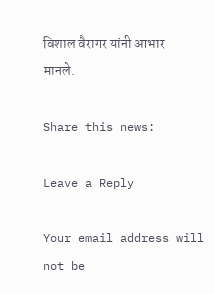विशाल वैरागर यांनी आभार मानले.

Share this news:

Leave a Reply

Your email address will not be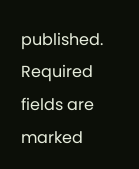published. Required fields are marked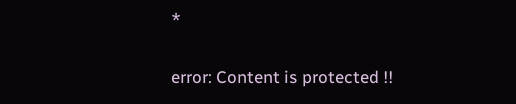*

error: Content is protected !!